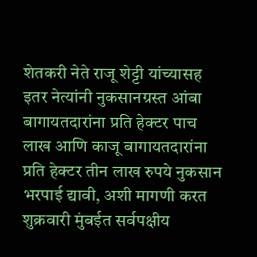शेतकरी नेते राजू शेट्टी यांच्यासह इतर नेत्यांनी नुकसानग्रस्त आंबा बागायतदारांना प्रति हेक्टर पाच लाख आणि काजू बागायतदारांना प्रति हेक्टर तीन लाख रुपये नुकसान भरपाई द्यावी, अशी मागणी करत शुक्रवारी मुंबईत सर्वपक्षीय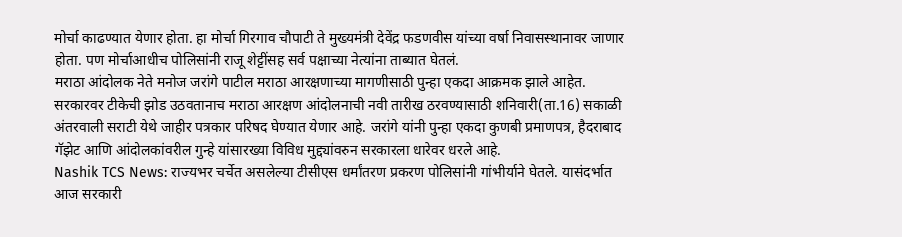मोर्चा काढण्यात येणार होता. हा मोर्चा गिरगाव चौपाटी ते मुख्यमंत्री देवेंद्र फडणवीस यांच्या वर्षा निवासस्थानावर जाणार होता. पण मोर्चाआधीच पोलिसांनी राजू शेट्टींसह सर्व पक्षाच्या नेत्यांना ताब्यात घेतलं.
मराठा आंदोलक नेते मनोज जरांगे पाटील मराठा आरक्षणाच्या मागणीसाठी पुन्हा एकदा आक्रमक झाले आहेत. सरकारवर टीकेची झोड उठवतानाच मराठा आरक्षण आंदोलनाची नवी तारीख ठरवण्यासाठी शनिवारी(ता.16) सकाळी अंतरवाली सराटी येथे जाहीर पत्रकार परिषद घेण्यात येणार आहे. जरांगे यांनी पुन्हा एकदा कुणबी प्रमाणपत्र, हैदराबाद गॅझेट आणि आंदोलकांवरील गुन्हे यांसारख्या विविध मुद्द्यांवरुन सरकारला धारेवर धरले आहे.
Nashik TCS News: राज्यभर चर्चेत असलेल्या टीसीएस धर्मांतरण प्रकरण पोलिसांनी गांभीर्याने घेतले. यासंदर्भात आज सरकारी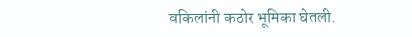वकिलांनी कठोर भूमिका घेतली.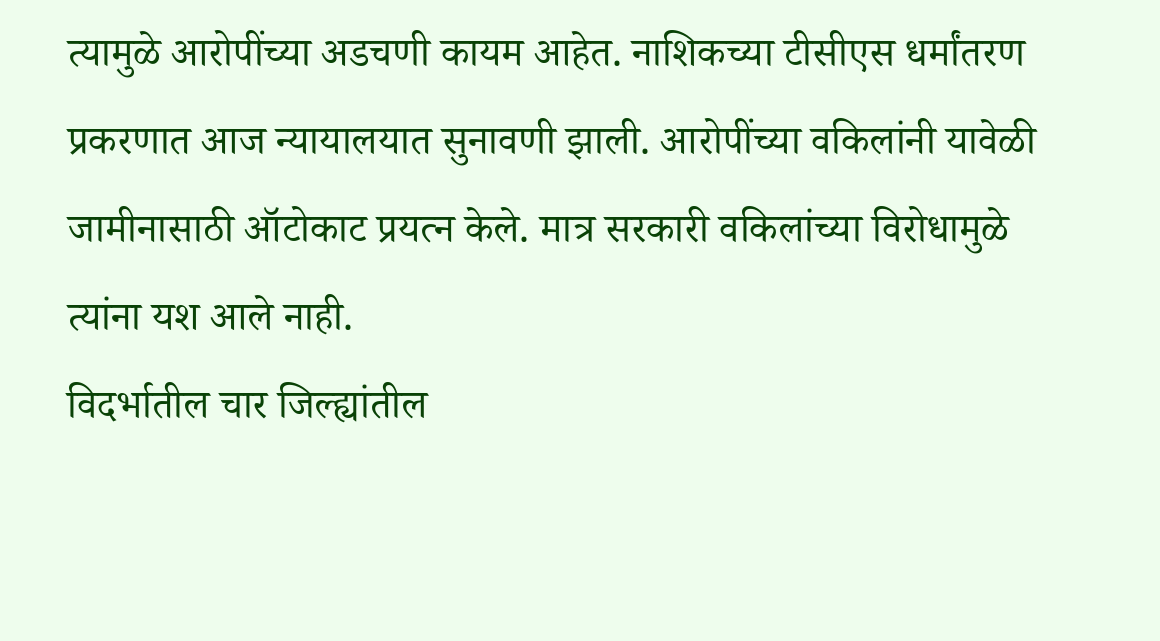त्यामुळे आरोपींच्या अडचणी कायम आहेत. नाशिकच्या टीसीएस धर्मांतरण प्रकरणात आज न्यायालयात सुनावणी झाली. आरोपींच्या वकिलांनी यावेळी जामीनासाठी ऑटोकाट प्रयत्न केले. मात्र सरकारी वकिलांच्या विरोधामुळे त्यांना यश आले नाही.
विदर्भातील चार जिल्ह्यांतील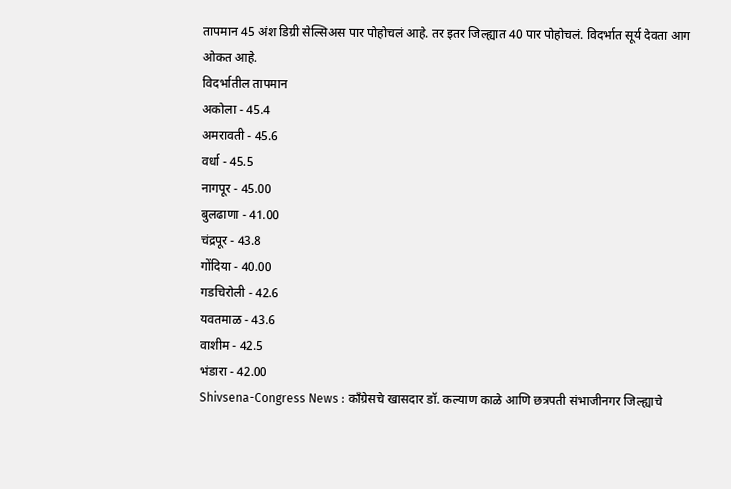तापमान 45 अंश डिग्री सेल्सिअस पार पोहोचलं आहे. तर इतर जिल्ह्यात 40 पार पोहोचलं. विदर्भात सूर्य देवता आग ओकत आहे.
विदर्भातील तापमान
अकोला - 45.4
अमरावती - 45.6
वर्धा - 45.5
नागपूर - 45.00
बुलढाणा - 41.00
चंद्रपूर - 43.8
गोंदिया - 40.00
गडचिरोली - 42.6
यवतमाळ - 43.6
वाशीम - 42.5
भंडारा - 42.00
Shivsena-Congress News : काँग्रेसचे खासदार डॉ. कल्याण काळे आणि छत्रपती संभाजीनगर जिल्ह्याचे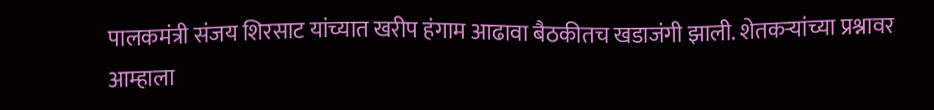पालकमंत्री संजय शिरसाट यांच्यात खरीप हंगाम आढावा बैठकीतच खडाजंगी झाली. शेतकऱ्यांच्या प्रश्नावर आम्हाला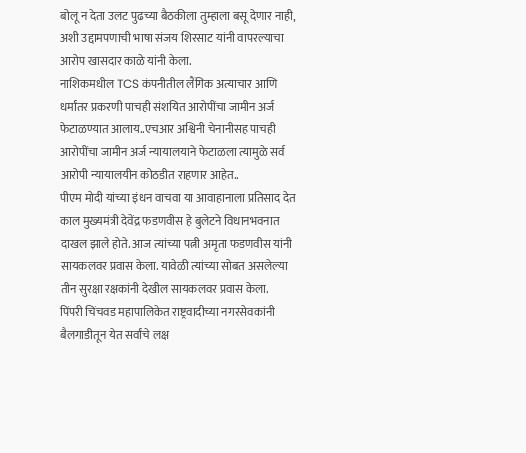बोलू न देता उलट पुढच्या बैठकीला तुम्हाला बसू देणार नाही, अशी उद्दामपणाची भाषा संजय शिरसाट यांनी वापरल्याचा आरोप खासदार काळे यांनी केला.
नाशिकमधील TCS कंपनीतील लैंगिक अत्याचार आणि धर्मांतर प्रकरणी पाचही संशयित आरोपींचा जामीन अर्ज फेटाळण्यात आलाय..एचआर अश्विनी चेनानीसह पाचही आरोपींचा जामीन अर्ज न्यायालयाने फेटाळला त्यामुळे सर्व आरोपी न्यायालयीन कोठडीत राहणार आहेत..
पीएम मोदी यांच्या इंधन वाचवा या आवाहानाला प्रतिसाद देत काल मुख्यमंत्री देवेंद्र फडणवीस हे बुलेटने विधानभवनात दाखल झाले होते. आज त्यांच्या पत्नी अमृता फडणवीस यांनी सायकलवर प्रवास केला. यावेळी त्यांच्या सोबत असलेल्या तीन सुरक्षा रक्षकांनी देखील सायकलवर प्रवास केला.
पिंपरी चिंचवड महापालिकेत राष्ट्रवादीच्या नगरसेवकांनी बैलगाडीतून येत सर्वांचे लक्ष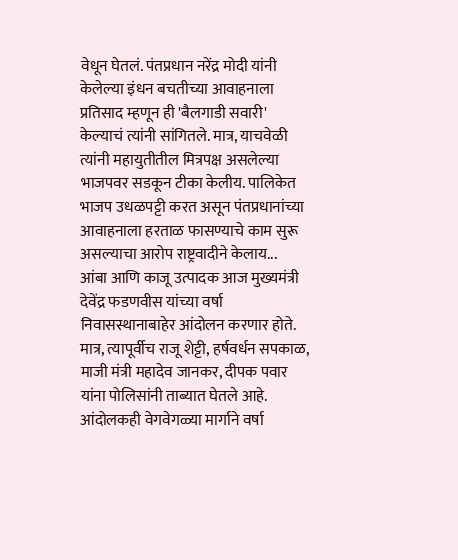वेधून घेतलं. पंतप्रधान नरेंद्र मोदी यांनी केलेल्या इंधन बचतीच्या आवाहनाला प्रतिसाद म्हणून ही 'बैलगाडी सवारी' केल्याचं त्यांनी सांगितले. मात्र, याचवेळी त्यांनी महायुतीतील मित्रपक्ष असलेल्या भाजपवर सडकून टीका केलीय. पालिकेत भाजप उधळपट्टी करत असून पंतप्रधानांच्या आवाहनाला हरताळ फासण्याचे काम सुरू असल्याचा आरोप राष्ट्रवादीने केलाय...
आंबा आणि काजू उत्पादक आज मुख्यमंत्री देवेंद्र फडणवीस यांच्या वर्षा निवासस्थानाबाहेर आंदोलन करणार होते. मात्र, त्यापूर्वीच राजू शेट्टी, हर्षवर्धन सपकाळ, माजी मंत्री महादेव जानकर, दीपक पवार यांना पोलिसांनी ताब्यात घेतले आहे. आंदोलकही वेगवेगळ्या मार्गाने वर्षा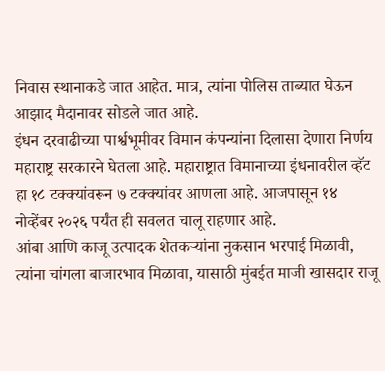निवास स्थानाकडे जात आहेत. मात्र, त्यांना पोलिस ताब्यात घेऊन आझाद मैदानावर सोडले जात आहे.
इंधन दरवाढीच्या पार्श्वभूमीवर विमान कंपन्यांना दिलासा देणारा निर्णय महाराष्ट्र सरकारने घेतला आहे. महाराष्ट्रात विमानाच्या इंधनावरील व्हॅट हा १८ टक्क्यांवरून ७ टक्क्यांवर आणला आहे. आजपासून १४ नोव्हेंबर २०२६ पर्यंत ही सवलत चालू राहणार आहे.
आंबा आणि काजू उत्पादक शेतकऱ्यांना नुकसान भरपाई मिळावी, त्यांना चांगला बाजारभाव मिळावा, यासाठी मुंबईत माजी खासदार राजू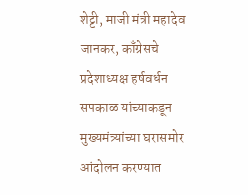शेट्टी, माजी मंत्री महादेव जानकर, काँग्रेसचे प्रदेशाध्यक्ष हर्षवर्धन सपकाळ यांच्याकडून मुख्यमंत्र्यांच्या घरासमोर आंदोलन करण्यात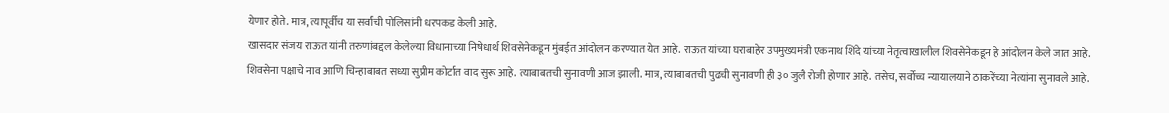येणार होते. मात्र, त्यापूर्वीच या सर्वांची पोलिसांनी धरपकड केली आहे.
खासदार संजय राऊत यांनी तरुणांबद्दल केलेल्या विधानाच्या निषेधार्थ शिवसेनेकडून मुंबईत आंदोलन करण्यात येत आहे. राऊत यांच्या घराबाहेर उपमुख्यमंत्री एकनाथ शिंदे यांच्या नेतृत्वाखालील शिवसेनेकडून हे आंदोलन केले जात आहे.
शिवसेना पक्षाचे नाव आणि चिन्हाबाबत सध्या सुप्रीम कोर्टात वाद सुरू आहे. त्याबाबतची सुनावणी आज झाली. मात्र, त्याबाबतची पुढची सुनावणी ही ३० जुलै रोजी होणार आहे. तसेच, सर्वोच्च न्यायालयाने ठाकरेंच्या नेत्यांना सुनावले आहे.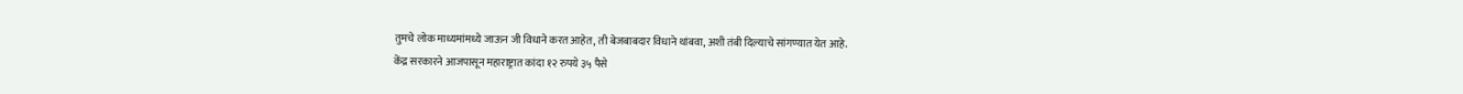तुमचे लोक माध्यमांमध्ये जाऊन जी विधाने करत आहेत, ती बेजबाबदार विधाने थांबवा, अशी तंबी दिल्याचे सांगण्यात येत आहे.
केंद्र सरकारने आजपासून महाराष्ट्रात कांदा १२ रुपये ३५ पैसे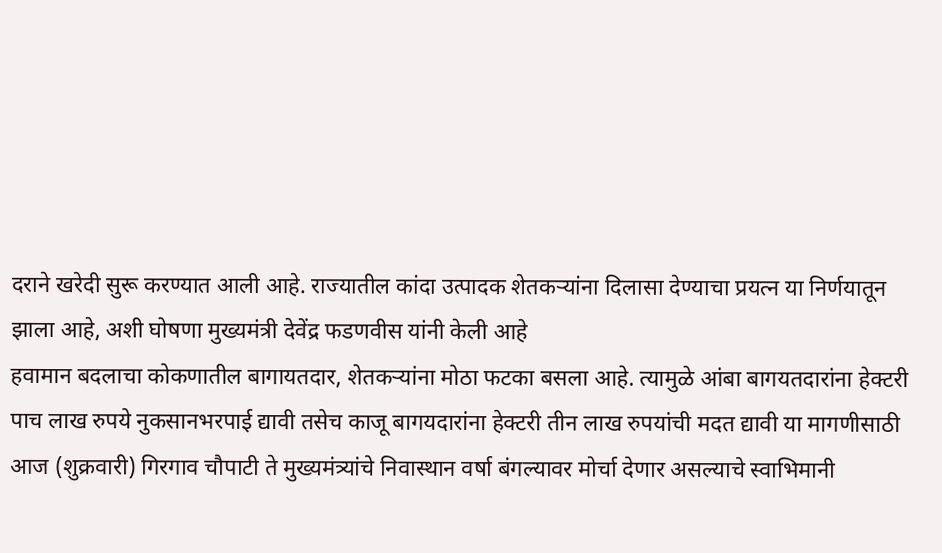दराने खरेदी सुरू करण्यात आली आहे. राज्यातील कांदा उत्पादक शेतकऱ्यांना दिलासा देण्याचा प्रयत्न या निर्णयातून झाला आहे, अशी घोषणा मुख्यमंत्री देवेंद्र फडणवीस यांनी केली आहे
हवामान बदलाचा कोकणातील बागायतदार, शेतकऱ्यांना मोठा फटका बसला आहे. त्यामुळे आंबा बागयतदारांना हेक्टरी पाच लाख रुपये नुकसानभरपाई द्यावी तसेच काजू बागयदारांना हेक्टरी तीन लाख रुपयांची मदत द्यावी या मागणीसाठी आज (शुक्रवारी) गिरगाव चौपाटी ते मुख्यमंत्र्यांचे निवास्थान वर्षा बंगल्यावर मोर्चा देणार असल्याचे स्वाभिमानी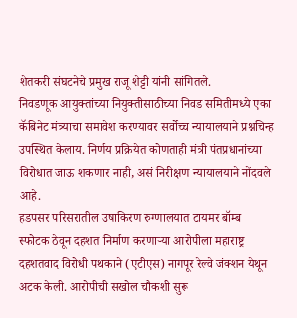शेतकरी संघटनेचे प्रमुख राजू शेट्टी यांनी सांगितले.
निवडणूक आयुक्तांच्या नियुक्तीसाठीच्या निवड समितीमध्ये एका कॅबिनेट मंत्र्याचा समावेश करण्यावर सर्वोच्च न्यायालयाने प्रश्नचिन्ह उपस्थित केलाय. निर्णय प्रक्रियेत कोणताही मंत्री पंतप्रधानांच्या विरोधात जाऊ शकणार नाही, असं निरीक्षण न्यायालयाने नोंदवले आहे.
हडपसर परिसरातील उषाकिरण रुग्णालयात टायमर बॉम्ब स्फोटक ठेवून दहशत निर्माण करणाऱ्या आरोपीला महाराष्ट्र दहशतवाद विरोधी पथकाने (एटीएस) नागपूर रेल्वे जंक्शन येथून अटक केली. आरोपीची सखोल चौकशी सुरू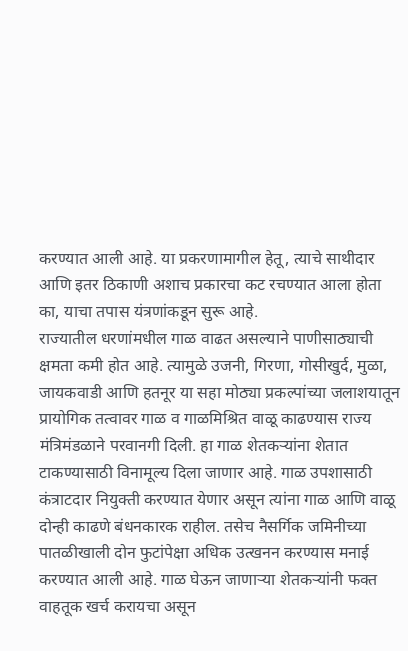करण्यात आली आहे. या प्रकरणामागील हेतू, त्याचे साथीदार आणि इतर ठिकाणी अशाच प्रकारचा कट रचण्यात आला होता का, याचा तपास यंत्रणांकडून सुरू आहे.
राज्यातील धरणांमधील गाळ वाढत असल्याने पाणीसाठ्याची क्षमता कमी होत आहे. त्यामुळे उजनी, गिरणा, गोसीखुर्द, मुळा, जायकवाडी आणि हतनूर या सहा मोठ्या प्रकल्पांच्या जलाशयातून प्रायोगिक तत्वावर गाळ व गाळमिश्रित वाळू काढण्यास राज्य मंत्रिमंडळाने परवानगी दिली. हा गाळ शेतकऱ्यांना शेतात टाकण्यासाठी विनामूल्य दिला जाणार आहे. गाळ उपशासाठी कंत्राटदार नियुक्ती करण्यात येणार असून त्यांना गाळ आणि वाळू दोन्ही काढणे बंधनकारक राहील. तसेच नैसर्गिक जमिनीच्या पातळीखाली दोन फुटांपेक्षा अधिक उत्खनन करण्यास मनाई करण्यात आली आहे. गाळ घेऊन जाणाऱ्या शेतकऱ्यांनी फक्त वाहतूक खर्च करायचा असून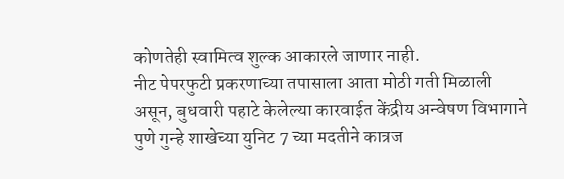कोणतेही स्वामित्व शुल्क आकारले जाणार नाही.
नीट पेपरफुटी प्रकरणाच्या तपासाला आता मोठी गती मिळाली असून, बुधवारी पहाटे केलेल्या कारवाईत केंद्रीय अन्वेषण विभागाने पुणे गुन्हे शाखेच्या युनिट 7 च्या मदतीने कात्रज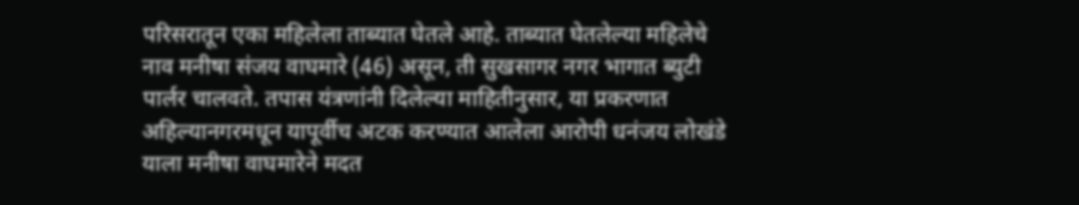परिसरातून एका महिलेला ताब्यात घेतले आहे. ताब्यात घेतलेल्या महिलेचे नाव मनीषा संजय वाघमारे (46) असून, ती सुखसागर नगर भागात ब्युटी पार्लर चालवते. तपास यंत्रणांनी दिलेल्या माहितीनुसार, या प्रकरणात अहिल्यानगरमधून यापूर्वीच अटक करण्यात आलेला आरोपी धनंजय लोखंडे याला मनीषा वाघमारेने मदत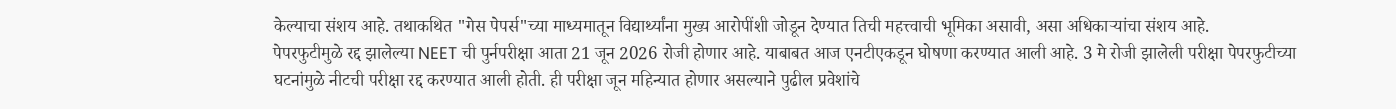केल्याचा संशय आहे. तथाकथित "गेस पेपर्स"च्या माध्यमातून विद्यार्थ्यांना मुख्य आरोपींशी जोडून देण्यात तिची महत्त्वाची भूमिका असावी, असा अधिकाऱ्यांचा संशय आहे.
पेपरफुटीमुळे रद्द झालेल्या NEET ची पुर्नपरीक्षा आता 21 जून 2026 रोजी होणार आहे. याबाबत आज एनटीएकडून घोषणा करण्यात आली आहे. 3 मे रोजी झालेली परीक्षा पेपरफुटीच्या घटनांमुळे नीटची परीक्षा रद्द करण्यात आली होती. ही परीक्षा जून महिन्यात होणार असल्याने पुढील प्रवेशांचे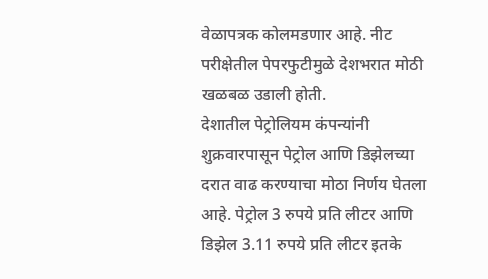वेळापत्रक कोलमडणार आहे. नीट परीक्षेतील पेपरफुटीमुळे देशभरात मोठी खळबळ उडाली होती.
देशातील पेट्रोलियम कंपन्यांनी शुक्रवारपासून पेट्रोल आणि डिझेलच्या दरात वाढ करण्याचा मोठा निर्णय घेतला आहे. पेट्रोल 3 रुपये प्रति लीटर आणि डिझेल 3.11 रुपये प्रति लीटर इतके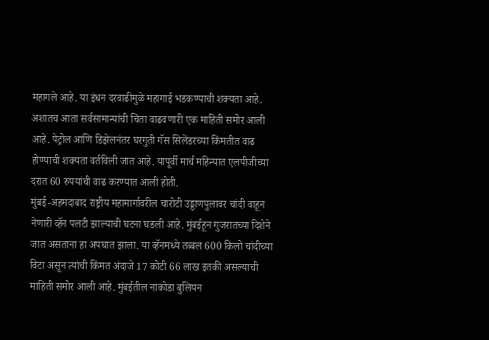महागले आहे. या इंधन दरवाढीमुळे महागाई भडकण्याची शक्यता आहे. अशातच आता सर्वसामान्यांची चिंता वाढवणारी एक माहिती समोर आली आहे. पेट्रोल आणि डिझेलनंतर घरगुती गॅस सिलेंडरच्या किंमतीत वाढ होण्याची शक्यता वर्तविली जात आहे. यापूर्वी मार्च महिन्यात एलपीजीच्या दरात 60 रुपयांची वाढ करण्यात आली होती.
मुंबई-अहमदाबाद राष्ट्रीय महामार्गावरील चारोटी उड्डाणपुलावर चांदी वाहून नेणारी व्हॅन पलटी झाल्याची घटना घडली आहे. मुंबईहून गुजरातच्या दिशेने जात असताना हा अपघात झाला. या व्हॅनमध्ये तब्बल 600 किलो चांदीच्या विटा असून त्यांची किंमत अंदाजे 17 कोटी 66 लाख इतकी असल्याची माहिती समोर आली आहे. मुंबईतील नाकोडा बुलियन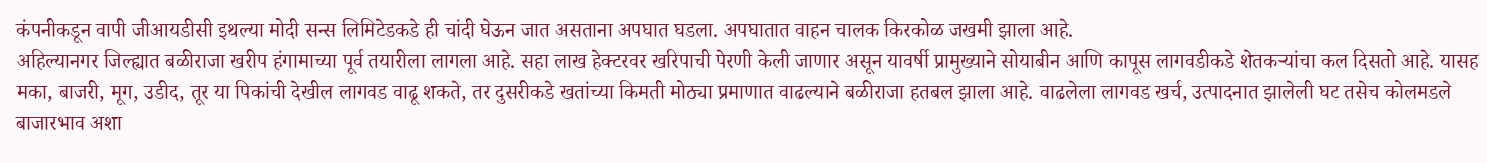कंपनीकडून वापी जीआयडीसी इथल्या मोदी सन्स लिमिटेडकडे ही चांदी घेऊन जात असताना अपघात घडला. अपघातात वाहन चालक किरकोळ जखमी झाला आहे.
अहिल्यानगर जिल्ह्यात बळीराजा खरीप हंगामाच्या पूर्व तयारीला लागला आहे. सहा लाख हेक्टरवर खरिपाची पेरणी केली जाणार असून यावर्षी प्रामुख्याने सोयाबीन आणि कापूस लागवडीकडे शेतकऱ्यांचा कल दिसतो आहे. यासह मका, बाजरी, मूग, उडीद, तूर या पिकांची देखील लागवड वाढू शकते, तर दुसरीकडे खतांच्या किमती मोठ्या प्रमाणात वाढल्याने बळीराजा हतबल झाला आहे. वाढलेला लागवड खर्च, उत्पादनात झालेली घट तसेच कोलमडले बाजारभाव अशा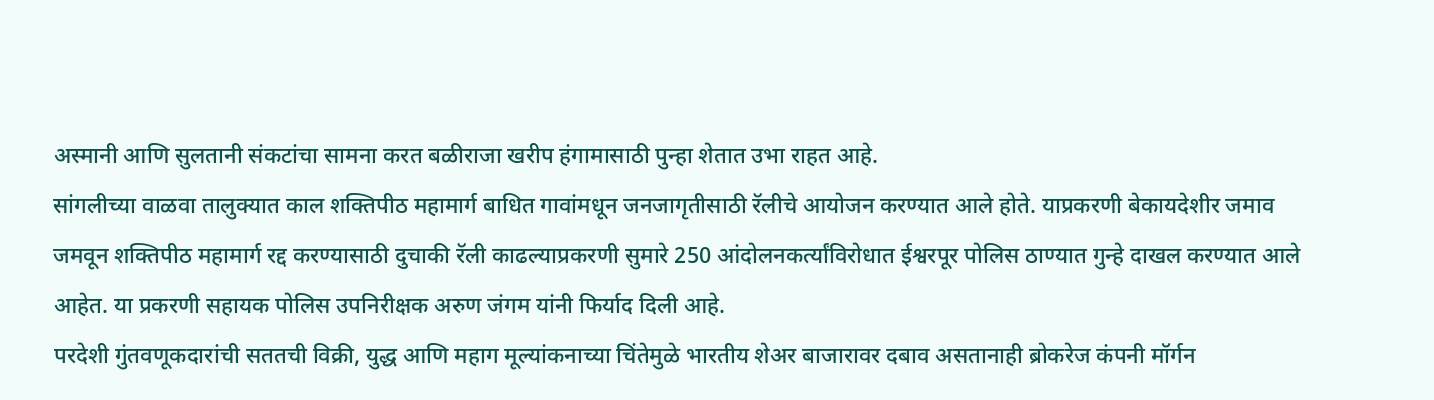अस्मानी आणि सुलतानी संकटांचा सामना करत बळीराजा खरीप हंगामासाठी पुन्हा शेतात उभा राहत आहे.
सांगलीच्या वाळवा तालुक्यात काल शक्तिपीठ महामार्ग बाधित गावांमधून जनजागृतीसाठी रॅलीचे आयोजन करण्यात आले होते. याप्रकरणी बेकायदेशीर जमाव जमवून शक्तिपीठ महामार्ग रद्द करण्यासाठी दुचाकी रॅली काढल्याप्रकरणी सुमारे 250 आंदोलनकर्त्यांविरोधात ईश्वरपूर पोलिस ठाण्यात गुन्हे दाखल करण्यात आले आहेत. या प्रकरणी सहायक पोलिस उपनिरीक्षक अरुण जंगम यांनी फिर्याद दिली आहे.
परदेशी गुंतवणूकदारांची सततची विक्री, युद्ध आणि महाग मूल्यांकनाच्या चिंतेमुळे भारतीय शेअर बाजारावर दबाव असतानाही ब्रोकरेज कंपनी मॉर्गन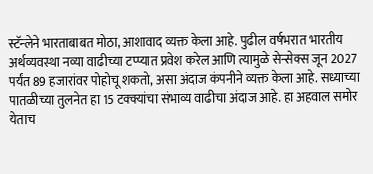स्टॅन्लेने भारताबाबत मोठा, आशावाद व्यक्त केला आहे. पुढील वर्षभरात भारतीय अर्थव्यवस्था नव्या वाढीच्या टप्प्यात प्रवेश करेल आणि त्यामुळे सेन्सेक्स जून 2027 पर्यंत 89 हजारांवर पोहोचू शकतो, असा अंदाज कंपनीने व्यक्त केला आहे. सध्याच्या पातळीच्या तुलनेत हा 15 टक्क्यांचा संभाव्य वाढीचा अंदाज आहे. हा अहवाल समोर येताच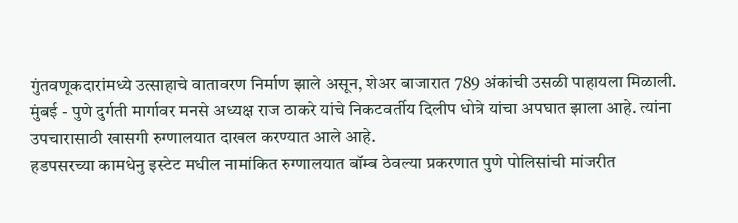गुंतवणूकदारांमध्ये उत्साहाचे वातावरण निर्माण झाले असून, शेअर बाजारात 789 अंकांची उसळी पाहायला मिळाली.
मुंबई - पुणे दुर्गती मार्गावर मनसे अध्यक्ष राज ठाकरे यांचे निकटवर्तीय दिलीप धोत्रे यांचा अपघात झाला आहे. त्यांना उपचारासाठी खासगी रुग्णालयात दाखल करण्यात आले आहे.
हडपसरच्या कामधेनु इस्टेट मधील नामांकित रुग्णालयात बॉम्ब ठेवल्या प्रकरणात पुणे पोलिसांची मांजरीत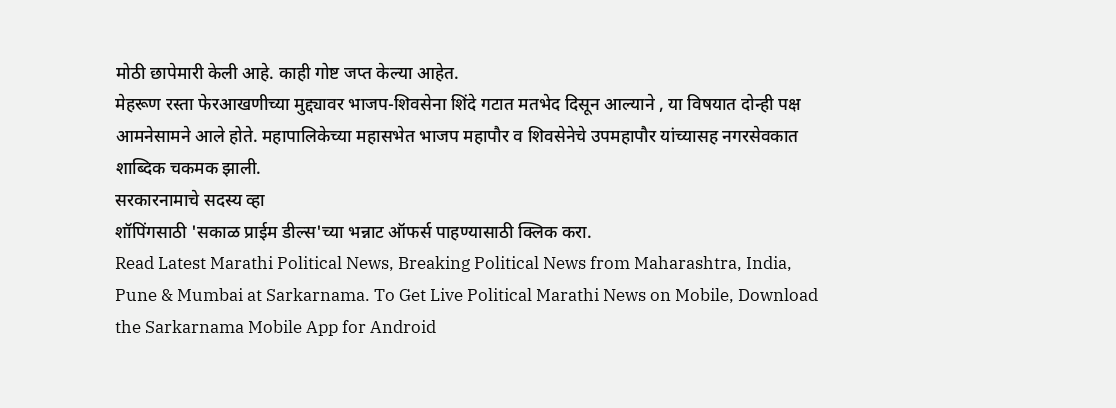मोठी छापेमारी केली आहे. काही गोष्ट जप्त केल्या आहेत.
मेहरूण रस्ता फेरआखणीच्या मुद्द्यावर भाजप-शिवसेना शिंदे गटात मतभेद दिसून आल्याने , या विषयात दोन्ही पक्ष आमनेसामने आले होते. महापालिकेच्या महासभेत भाजप महापौर व शिवसेनेचे उपमहापौर यांच्यासह नगरसेवकात शाब्दिक चकमक झाली.
सरकारनामाचे सदस्य व्हा
शॉपिंगसाठी 'सकाळ प्राईम डील्स'च्या भन्नाट ऑफर्स पाहण्यासाठी क्लिक करा.
Read Latest Marathi Political News, Breaking Political News from Maharashtra, India, Pune & Mumbai at Sarkarnama. To Get Live Political Marathi News on Mobile, Download the Sarkarnama Mobile App for Android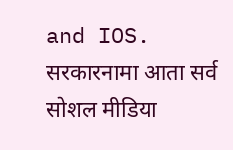and IOS. सरकारनामा आता सर्व सोशल मीडिया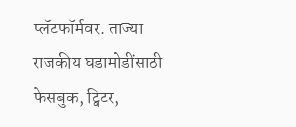प्लॅटफॉर्मवर. ताज्या राजकीय घडामोडींसाठी फेसबुक, ट्विटर,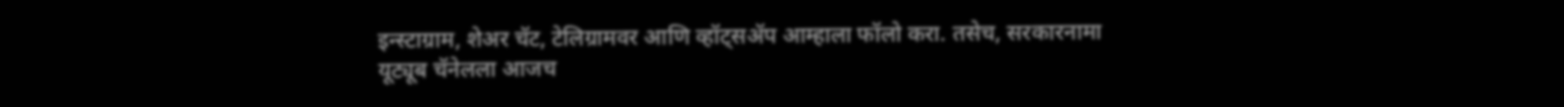इन्स्टाग्राम, शेअर चॅट, टेलिग्रामवर आणि व्हॉट्सॲप आम्हाला फॉलो करा. तसेच, सरकारनामा यूट्यूब चॅनेलला आजच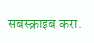सबस्क्राइब करा.